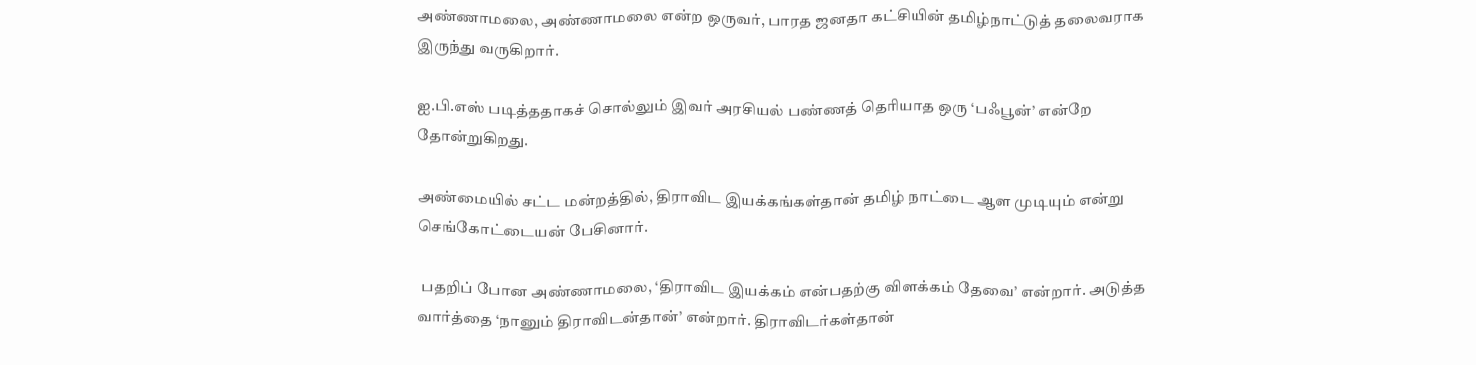அண்ணாமலை, அண்ணாமலை என்ற ஒருவர், பாரத ஜனதா கட்சியின் தமிழ்நாட்டுத் தலைவராக இருந்து வருகிறார்.

ஐ.பி.எஸ் படித்ததாகச் சொல்லும் இவர் அரசியல் பண்ணத் தெரியாத ஒரு ‘பஃபூன்’ என்றே தோன்றுகிறது.

அண்மையில் சட்ட மன்றத்தில், திராவிட இயக்கங்கள்தான் தமிழ் நாட்டை ஆள முடியும் என்று செங்கோட்டையன் பேசினார்.

 பதறிப் போன அண்ணாமலை, ‘திராவிட இயக்கம் என்பதற்கு விளக்கம் தேவை’ என்றார். அடுத்த வார்த்தை ‘நானும் திராவிடன்தான்’ என்றார். திராவிடர்கள்தான்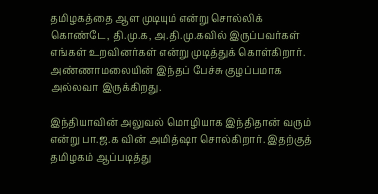தமிழகத்தை ஆள முடியும் என்று சொல்லிக் கொண்டே, தி.மு.க, அ.தி.மு.கவில் இருப்பவர்கள் எங்கள் உறவினர்கள் என்று முடித்துக் கொள்கிறார். அண்ணாமலையின் இந்தப் பேச்சு குழப்பமாக அல்லவா இருக்கிறது.

இந்தியாவின் அலுவல் மொழியாக இந்திதான் வரும் என்று பா.ஜ.க வின் அமித்ஷா சொல்கிறார். இதற்குத் தமிழகம் ஆப்படித்து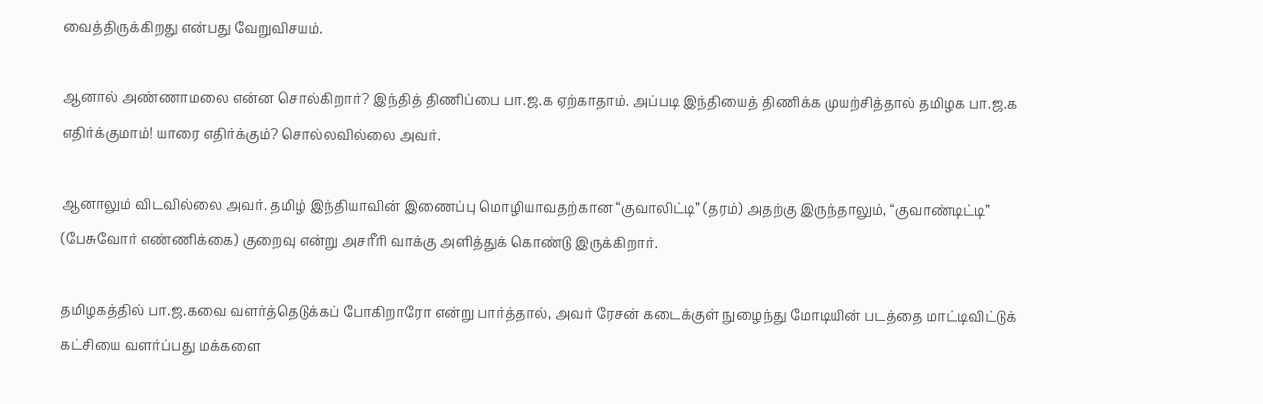வைத்திருக்கிறது என்பது வேறுவிசயம்.

ஆனால் அண்ணாமலை என்ன சொல்கிறார்? இந்தித் திணிப்பை பா.ஜ.க ஏற்காதாம். அப்படி இந்தியைத் திணிக்க முயற்சித்தால் தமிழக பா.ஜ.க எதிர்க்குமாம்! யாரை எதிர்க்கும்? சொல்லவில்லை அவர்.

ஆனாலும் விடவில்லை அவர். தமிழ் இந்தியாவின் இணைப்பு மொழியாவதற்கான “குவாலிட்டி” (தரம்) அதற்கு இருந்தாலும், “குவாண்டிட்டி” (பேசுவோர் எண்ணிக்கை) குறைவு என்று அசரீரி வாக்கு அளித்துக் கொண்டு இருக்கிறார்.

தமிழகத்தில் பா.ஜ.கவை வளர்த்தெடுக்கப் போகிறாரோ என்று பார்த்தால், அவர் ரேசன் கடைக்குள் நுழைந்து மோடியின் படத்தை மாட்டிவிட்டுக் கட்சியை வளர்ப்பது மக்களை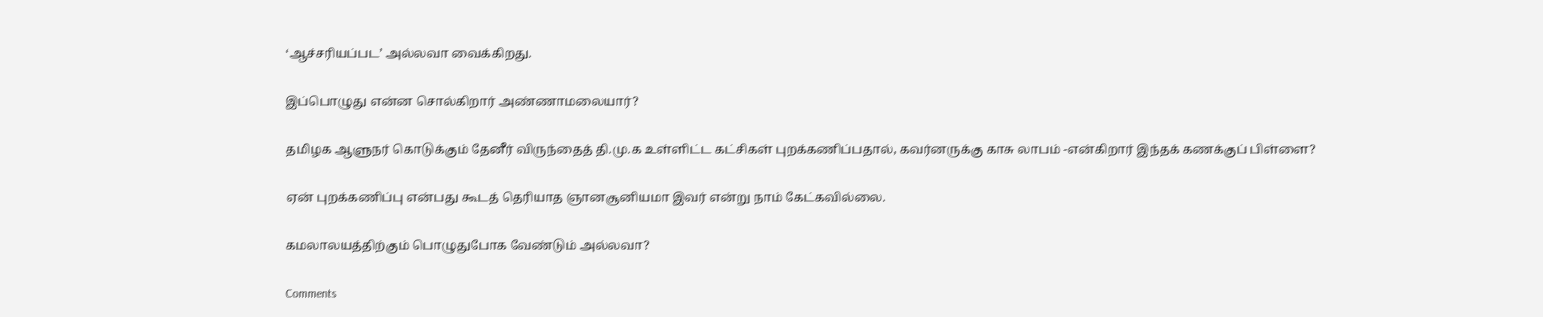‘ஆச்சரியப்பட’ அல்லவா வைக்கிறது.

இப்பொழுது என்ன சொல்கிறார் அண்ணாமலையார்?

தமிழக ஆளுநர் கொடுக்கும் தேனீர் விருந்தைத் தி.மு.க உள்ளிட்ட கட்சிகள் புறக்கணிப்பதால், கவர்னருக்கு காசு லாபம் -என்கிறார் இந்தக் கணக்குப் பிள்ளை?

ஏன் புறக்கணிப்பு என்பது கூடத் தெரியாத ஞானசூனியமா இவர் என்று நாம் கேட்கவில்லை.

கமலாலயத்திற்கும் பொழுதுபோக வேண்டும் அல்லவா?

Comments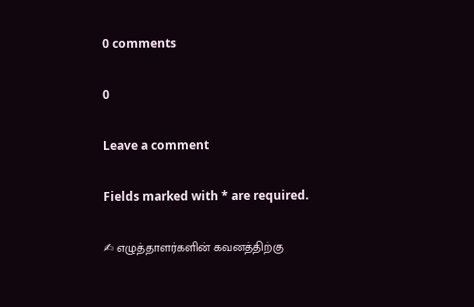0 comments

0

Leave a comment

Fields marked with * are required.

✍ எழுத்தாளர்களின் கவனத்திற்கு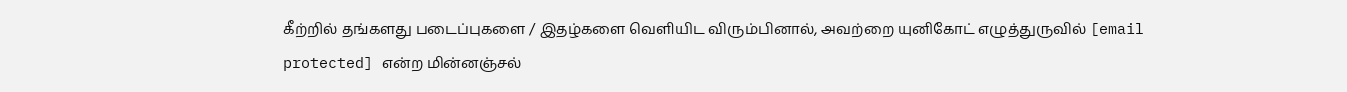கீற்றில் தங்களது படைப்புகளை / இதழ்களை வெளியிட விரும்பினால், அவற்றை யுனிகோட் எழுத்துருவில் [email protected] என்ற மின்னஞ்சல்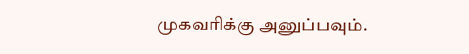முகவரிக்கு அனுப்பவும்.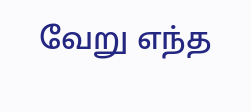வேறு எந்த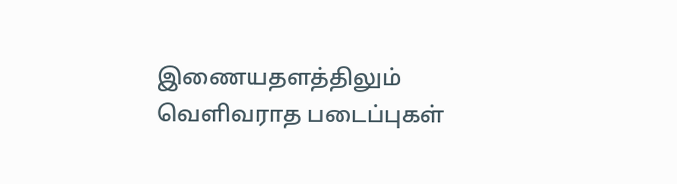இணையதளத்திலும் வெளிவராத படைப்புகள்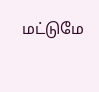மட்டுமே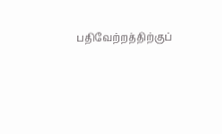பதிவேற்றத்திற்குப்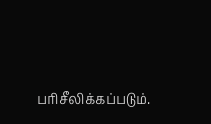பரிசீலிக்கப்படும்.